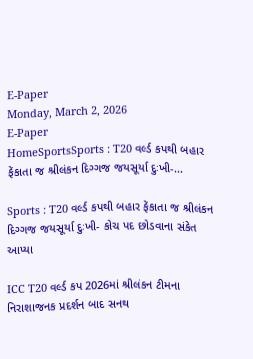E-Paper
Monday, March 2, 2026
E-Paper
HomeSportsSports : T20 વર્લ્ડ કપથી બહાર ફેંકાતા જ શ્રીલંકન દિગ્ગજ જયસૂર્યા દુઃખી-...

Sports : T20 વર્લ્ડ કપથી બહાર ફેંકાતા જ શ્રીલંકન દિગ્ગજ જયસૂર્યા દુઃખી- કોચ પદ છોડવાના સંકેત આપ્યા

ICC T20 વર્લ્ડ કપ 2026માં શ્રીલંકન ટીમના નિરાશાજનક પ્રદર્શન બાદ સનથ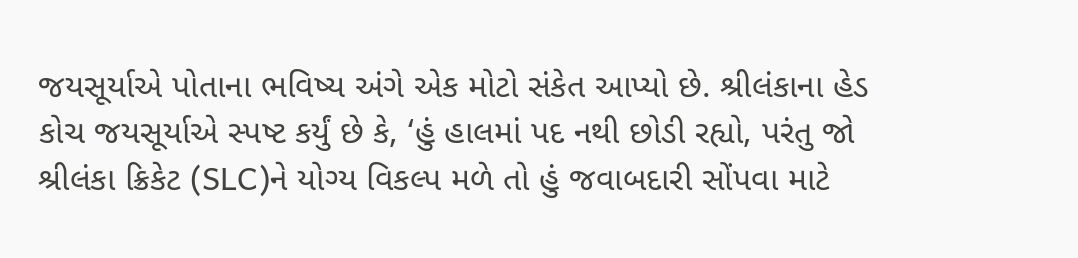જયસૂર્યાએ પોતાના ભવિષ્ય અંગે એક મોટો સંકેત આપ્યો છે. શ્રીલંકાના હેડ કોચ જયસૂર્યાએ સ્પષ્ટ કર્યું છે કે, ‘હું હાલમાં પદ નથી છોડી રહ્યો, પરંતુ જો શ્રીલંકા ક્રિકેટ (SLC)ને યોગ્ય વિકલ્પ મળે તો હું જવાબદારી સોંપવા માટે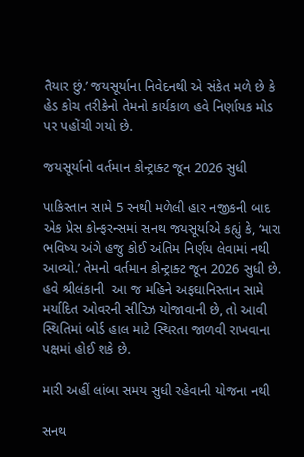તૈયાર છું.’ જયસૂર્યાના નિવેદનથી એ સંકેત મળે છે કે હેડ કોચ તરીકેનો તેમનો કાર્યકાળ હવે નિર્ણાયક મોડ પર પહોંચી ગયો છે.

જયસૂર્યાનો વર્તમાન કોન્ટ્રાક્ટ જૂન 2026 સુધી

પાકિસ્તાન સામે 5 રનથી મળેલી હાર નજીકની બાદ એક પ્રેસ કોન્ફરન્સમાં સનથ જયસૂર્યાએ કહ્યું કે, ‘મારા ભવિષ્ય અંગે હજુ કોઈ અંતિમ નિર્ણય લેવામાં નથી આવ્યો.’ તેમનો વર્તમાન કોન્ટ્રાક્ટ જૂન 2026 સુધી છે. હવે શ્રીલંકાની  આ જ મહિને અફઘાનિસ્તાન સામે મર્યાદિત ઓવરની સીરિઝ યોજાવાની છે, તો આવી સ્થિતિમાં બોર્ડ હાલ માટે સ્થિરતા જાળવી રાખવાના પક્ષમાં હોઈ શકે છે.

મારી અહીં લાંબા સમય સુધી રહેવાની યોજના નથી

સનથ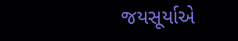જયસૂર્યાએ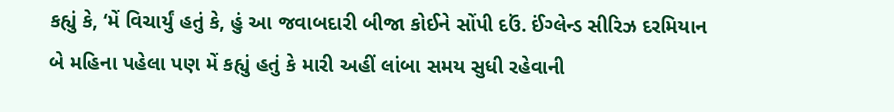કહ્યું કે, ‘મેં વિચાર્યું હતું કે, હું આ જવાબદારી બીજા કોઈને સોંપી દઉં. ઈંગ્લેન્ડ સીરિઝ દરમિયાન બે મહિના પહેલા પણ મેં કહ્યું હતું કે મારી અહીં લાંબા સમય સુધી રહેવાની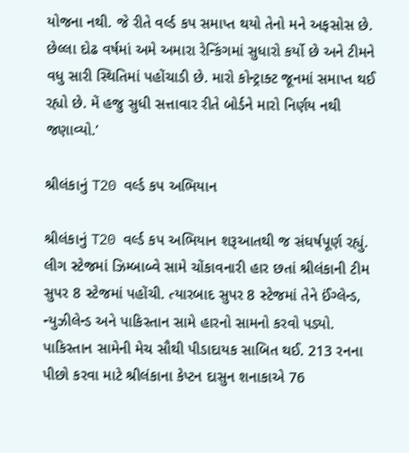યોજના નથી. જે રીતે વર્લ્ડ કપ સમાપ્ત થયો તેનો મને અફસોસ છે. છેલ્લા દોઢ વર્ષમાં અમે અમારા રેન્કિંગમાં સુધારો કર્યો છે અને ટીમને વધુ સારી સ્થિતિમાં પહોંચાડી છે. મારો કોન્ટ્રાક્ટ જૂનમાં સમાપ્ત થઈ રહ્યો છે. મેં હજુ સુધી સત્તાવાર રીતે બોર્ડને મારો નિર્ણય નથી જણાવ્યો.’

શ્રીલંકાનું T20 વર્લ્ડ કપ અભિયાન

શ્રીલંકાનું T20 વર્લ્ડ કપ અભિયાન શરૂઆતથી જ સંઘર્ષપૂર્ણ રહ્યું. લીગ સ્ટેજમાં ઝિમ્બાબ્વે સામે ચોંકાવનારી હાર છતાં શ્રીલંકાની ટીમ સુપર 8 સ્ટેજમાં પહોંચી. ત્યારબાદ સુપર 8 સ્ટેજમાં તેને ઈંગ્લેન્ડ, ન્યુઝીલેન્ડ અને પાકિસ્તાન સામે હારનો સામનો કરવો પડ્યો. પાકિસ્તાન સામેની મેચ સૌથી પીડાદાયક સાબિત થઈ. 213 રનના પીછો કરવા માટે શ્રીલંકાના કેપ્ટન દાસુન શનાકાએ 76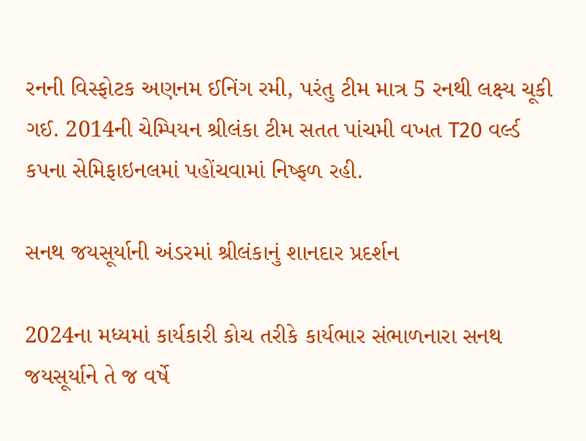રનની વિસ્ફોટક અણનમ ઈનિંગ રમી, પરંતુ ટીમ માત્ર 5 રનથી લક્ષ્ય ચૂકી ગઈ. 2014ની ચેમ્પિયન શ્રીલંકા ટીમ સતત પાંચમી વખત T20 વર્લ્ડ કપના સેમિફાઇનલમાં પહોંચવામાં નિષ્ફળ રહી.

સનથ જયસૂર્યાની અંડરમાં શ્રીલંકાનું શાનદાર પ્રદર્શન

2024ના મધ્યમાં કાર્યકારી કોચ તરીકે કાર્યભાર સંભાળનારા સનથ જયસૂર્યાને તે જ વર્ષે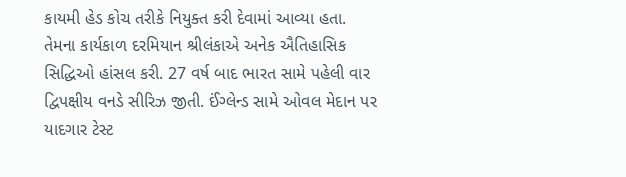કાયમી હેડ કોચ તરીકે નિયુક્ત કરી દેવામાં આવ્યા હતા. તેમના કાર્યકાળ દરમિયાન શ્રીલંકાએ અનેક ઐતિહાસિક સિદ્ધિઓ હાંસલ કરી. 27 વર્ષ બાદ ભારત સામે પહેલી વાર દ્વિપક્ષીય વનડે સીરિઝ જીતી. ઈંગ્લેન્ડ સામે ઓવલ મેદાન પર યાદગાર ટેસ્ટ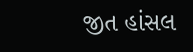જીત હાંસલ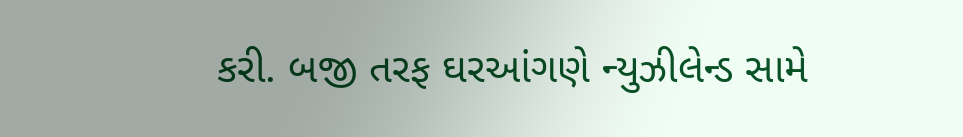કરી. બજી તરફ ઘરઆંગણે ન્યુઝીલેન્ડ સામે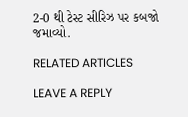2-0 થી ટેસ્ટ સીરિઝ પર કબજો જમાવ્યો.

RELATED ARTICLES

LEAVE A REPLY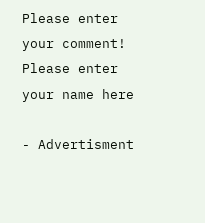Please enter your comment!
Please enter your name here

- Advertisment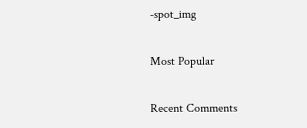-spot_img

Most Popular

Recent Comments